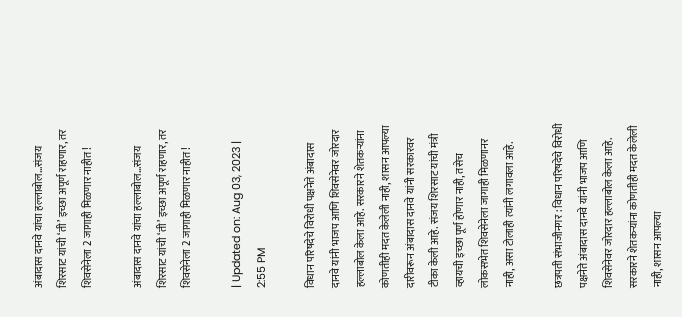अंबादास दानवे यांचा हल्लाबोल…संजय शिरसाट यांची ‘ती’ इच्छा अपूर्ण राहणार, तर शिवसेनेला 2 जागाही मिळणार नाहीत!

अंबादास दानवे यांचा हल्लाबोल…संजय शिरसाट यांची ‘ती’ इच्छा अपूर्ण राहणार, तर शिवसेनेला 2 जागाही मिळणार नाहीत!

| Updated on: Aug 03, 2023 | 2:55 PM

विधान परिषदेचे विरोधी पक्षनेते अंबादास दानवे यांनी भाजप आणि शिवसेनेवर जोरदार हल्लाबोल केला आहे. सरकारने शेतकऱ्यांना कोणतीही मदत केलेली नाही, शासन आपल्या दारीवरून अंबादास दानवे यांनी सरकारवर टीका केली आहे. संजय शिरसाट यांची मंत्री व्हायची इच्छा पूर्ण होणार नाही, तसेच लोकसभेत शिवसेनेला जागाही मिळणानर नाही, असा टोलाही त्यांनी लगावला आहे.

छत्रपती संभाजीनगर : विधान परिषदेचे विरोधी पक्षनेते अंबादास दानवे यांनी भाजप आणि शिवसेनेवर जोरदार हल्लाबोल केला आहे. सरकारने शेतकऱ्यांना कोणतीही मदत केलेली नाही, शासन आपल्या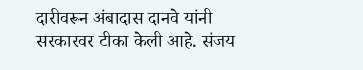दारीवरून अंबादास दानवे यांनी सरकारवर टीका केली आहे. संजय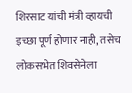शिरसाट यांची मंत्री व्हायची इच्छा पूर्ण होणार नाही, तसेच लोकसभेत शिवसेनेला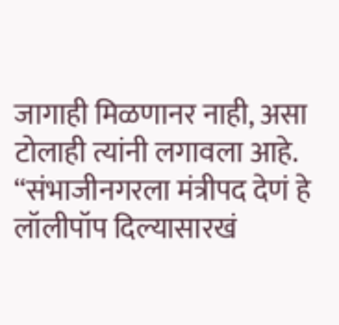जागाही मिळणानर नाही, असा टोलाही त्यांनी लगावला आहे. “संभाजीनगरला मंत्रीपद देणं हे लॉलीपॉप दिल्यासारखं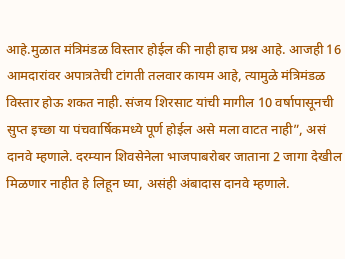आहे.मुळात मंत्रिमंडळ विस्तार होईल की नाही हाच प्रश्न आहे. आजही 16 आमदारांवर अपात्रतेची टांगती तलवार कायम आहे, त्यामुळे मंत्रिमंडळ विस्तार होऊ शकत नाही. संजय शिरसाट यांची मागील 10 वर्षापासूनची सुप्त इच्छा या पंचवार्षिकमध्ये पूर्ण होईल असे मला वाटत नाही”, असं दानवे म्हणाले. दरम्यान शिवसेनेला भाजपाबरोबर जाताना 2 जागा देखील मिळणार नाहीत हे लिहून घ्या, असंही अंबादास दानवे म्हणाले.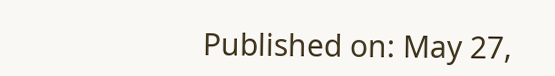Published on: May 27,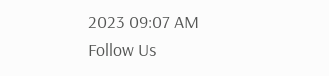2023 09:07 AM
Follow Us